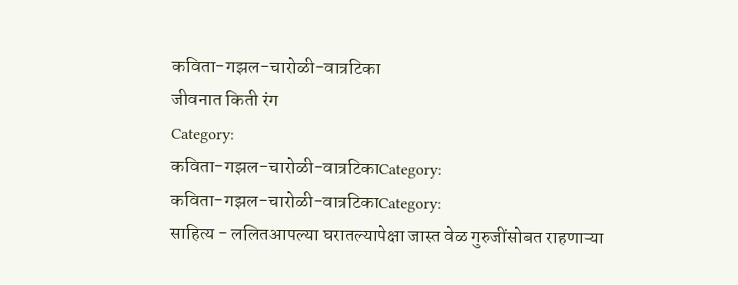कविता-गझल-चारोळी-वात्रटिका
जीवनात किती रंग
Category:
कविता-गझल-चारोळी-वात्रटिकाCategory:
कविता-गझल-चारोळी-वात्रटिकाCategory:
साहित्य - ललितआपल्या घरातल्यापेक्षा जास्त वेळ गुरुजींसोबत राहणाऱ्या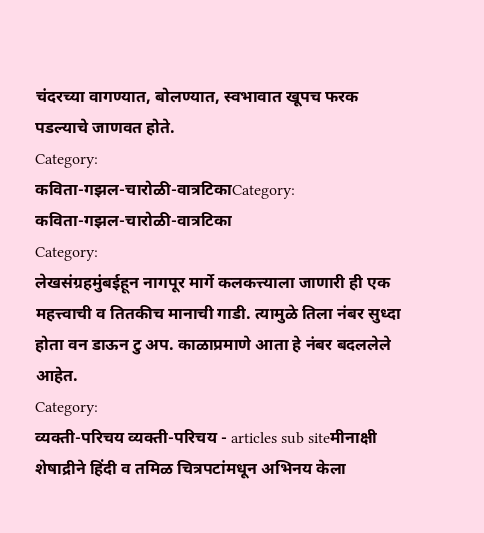चंदरच्या वागण्यात, बोलण्यात, स्वभावात खूपच फरक पडल्याचे जाणवत होते.
Category:
कविता-गझल-चारोळी-वात्रटिकाCategory:
कविता-गझल-चारोळी-वात्रटिका
Category:
लेखसंग्रहमुंबईहून नागपूर मार्गे कलकत्त्याला जाणारी ही एक महत्त्वाची व तितकीच मानाची गाडी. त्यामुळे तिला नंबर सुध्दा होता वन डाऊन टु अप. काळाप्रमाणे आता हे नंबर बदललेले आहेत.
Category:
व्यक्ती-परिचय व्यक्ती-परिचय - articles sub siteमीनाक्षी शेषाद्रीने हिंदी व तमिळ चित्रपटांमधून अभिनय केला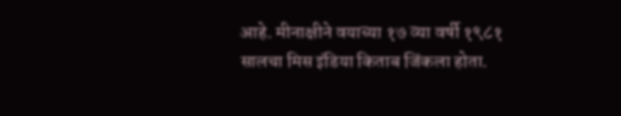आहे. मीनाक्षीने वयाच्या १७ व्या वर्षी १९८१ सालचा मिस इंडिया किताब जिंकला होता.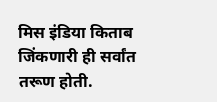मिस इंडिया किताब जिंकणारी ही सर्वांत तरूण होती.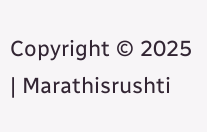Copyright © 2025 | Marathisrushti